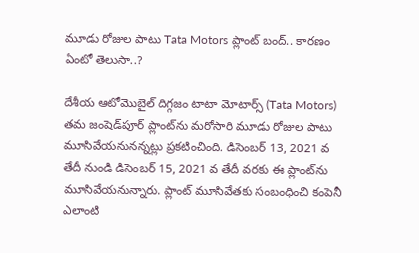మూడు రోజుల పాటు Tata Motors ప్లాంట్ బంద్.. కారణం ఏంటో తెలుసా..?

దేశీయ ఆటోమొబైల్ దిగ్గజం టాటా మోటార్స్ (Tata Motors) తమ జంషెడ్‌పూర్ ప్లాంట్‌ను మరోసారి మూడు రోజుల పాటు మూసివేయనునన్నట్లు ప్రకటించింది. డిసెంబర్ 13, 2021 వ తేదీ నుండి డిసెంబర్ 15, 2021 వ తేదీ వరకు ఈ ప్లాంట్‌ను మూసివేయనున్నారు. ప్లాంట్ మూసివేతకు సంబంధించి కంపెనీ ఎలాంటి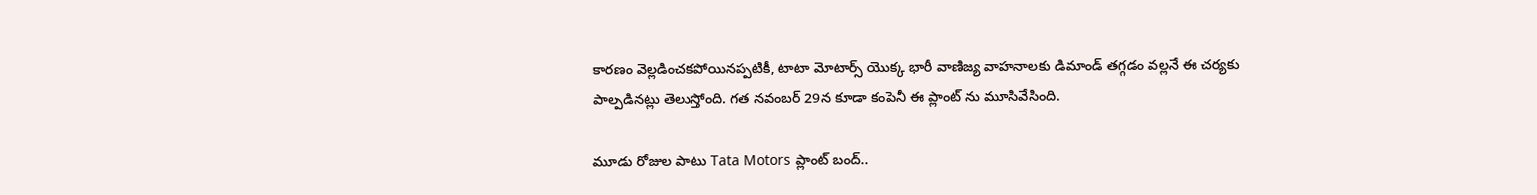కారణం వెల్లడించకపోయినప్పటికీ, టాటా మోటార్స్ యొక్క భారీ వాణిజ్య వాహనాలకు డిమాండ్ తగ్గడం వల్లనే ఈ చర్యకు పాల్పడినట్లు తెలుస్తోంది. గత నవంబర్ 29న కూడా కంపెనీ ఈ ప్లాంట్ ను మూసివేసింది.

మూడు రోజుల పాటు Tata Motors ప్లాంట్ బంద్..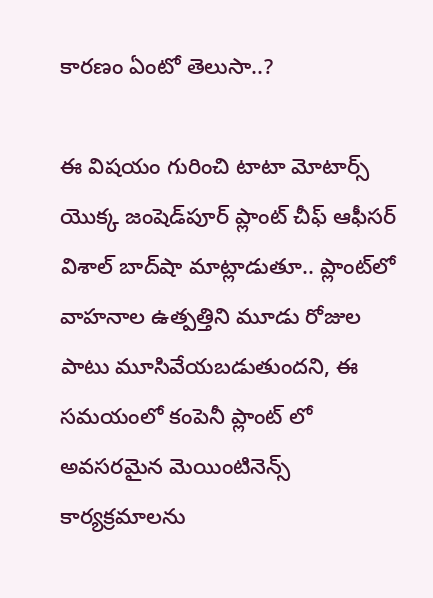కారణం ఏంటో తెలుసా..?

ఈ విషయం గురించి టాటా మోటార్స్ యొక్క జంషెడ్‌పూర్ ప్లాంట్ చీఫ్ ఆఫీసర్ విశాల్ బాద్‌షా మాట్లాడుతూ.. ప్లాంట్‌లో వాహనాల ఉత్పత్తిని మూడు రోజుల పాటు మూసివేయబడుతుందని, ఈ సమయంలో కంపెనీ ప్లాంట్ లో అవసరమైన మెయింటినెన్స్ కార్యక్రమాలను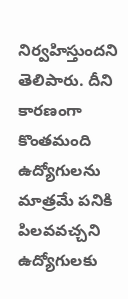నిర్వహిస్తుందని తెలిపారు. దీని కారణంగా కొంతమంది ఉద్యోగులను మాత్రమే పనికి పిలవవచ్చని ఉద్యోగులకు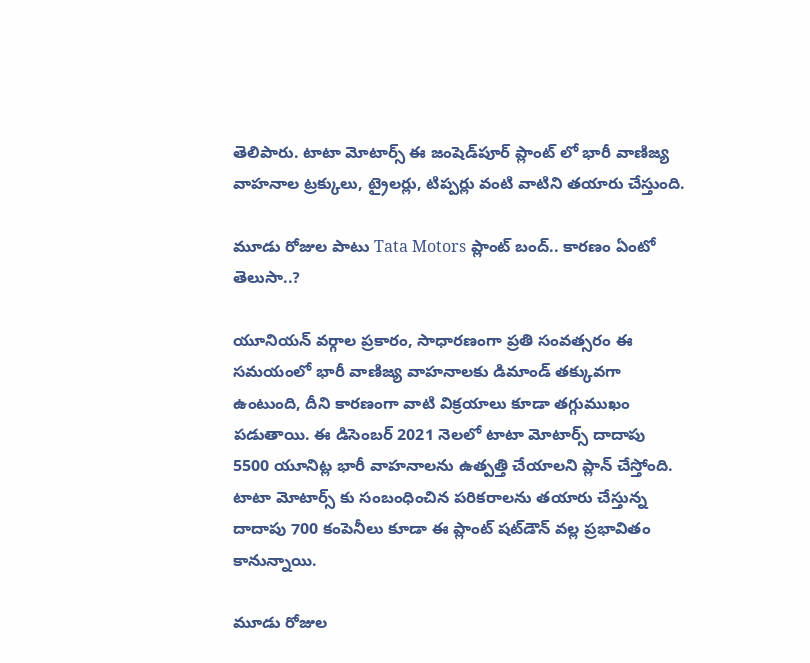తెలిపారు. టాటా మోటార్స్ ఈ జంషెడ్‌పూర్ ప్లాంట్ లో భారీ వాణిజ్య వాహనాల ట్రక్కులు, ట్రైలర్లు, టిప్పర్లు వంటి వాటిని తయారు చేస్తుంది.

మూడు రోజుల పాటు Tata Motors ప్లాంట్ బంద్.. కారణం ఏంటో తెలుసా..?

యూనియన్ వర్గాల ప్రకారం, సాధారణంగా ప్రతి సంవత్సరం ఈ సమయంలో భారీ వాణిజ్య వాహనాలకు డిమాండ్ తక్కువగా ఉంటుంది, దీని కారణంగా వాటి విక్రయాలు కూడా తగ్గుముఖం పడుతాయి. ఈ డిసెంబర్ 2021 నెలలో టాటా మోటార్స్ దాదాపు 5500 యూనిట్ల భారీ వాహనాలను ఉత్పత్తి చేయాలని ప్లాన్ చేస్తోంది. టాటా మోటార్స్‌ కు సంబంధించిన పరికరాలను తయారు చేస్తున్న దాదాపు 700 కంపెనీలు కూడా ఈ ప్లాంట్ షట్‌డౌన్ వల్ల ప్రభావితం కానున్నాయి.

మూడు రోజుల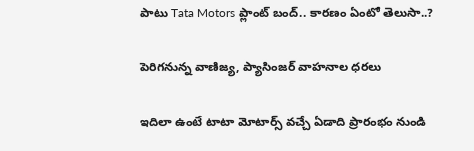పాటు Tata Motors ప్లాంట్ బంద్.. కారణం ఏంటో తెలుసా..?

పెరిగనున్న వాణిజ్య, ప్యాసింజర్ వాహనాల ధరలు

ఇదిలా ఉంటే టాటా మోటార్స్ వచ్చే ఏడాది ప్రారంభం నుండి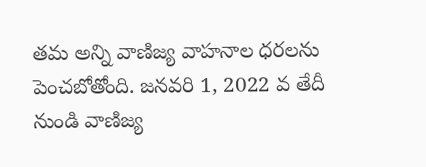తమ అన్ని వాణిజ్య వాహనాల ధరలను పెంచబోతోంది. జనవరి 1, 2022 వ తేదీ నుండి వాణిజ్య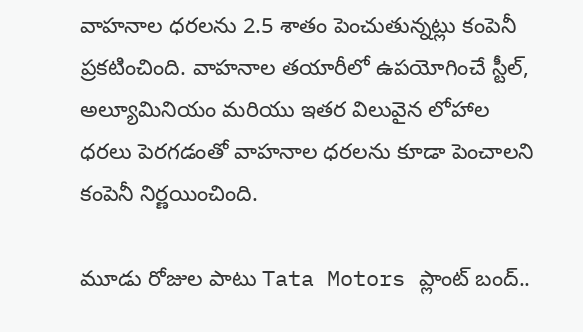వాహనాల ధరలను 2.5 శాతం పెంచుతున్నట్లు కంపెనీ ప్రకటించింది. వాహనాల తయారీలో ఉపయోగించే స్టీల్, అల్యూమినియం మరియు ఇతర విలువైన లోహాల ధరలు పెరగడంతో వాహనాల ధరలను కూడా పెంచాలని కంపెనీ నిర్ణయించింది.

మూడు రోజుల పాటు Tata Motors ప్లాంట్ బంద్..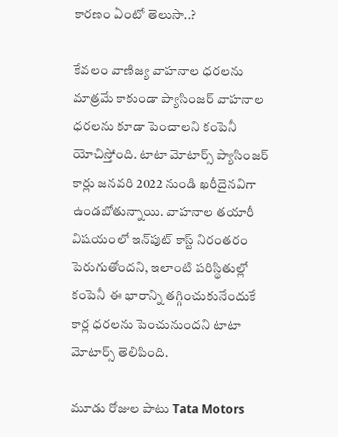కారణం ఏంటో తెలుసా..?

కేవలం వాణిజ్య వాహనాల ధరలను మాత్రమే కాకుండా ప్యాసింజర్ వాహనాల ధరలను కూడా పెంచాలని కంపెనీ యోచిస్తోంది. టాటా మోటార్స్ ప్యాసింజర్ కార్లు జనవరి 2022 నుండి ఖరీదైనవిగా ఉండబోతున్నాయి. వాహనాల తయారీ విషయంలో ఇన్‌పుట్ కాస్ట్ నిరంతరం పెరుగుతోందని, ఇలాంటి పరిస్థితుల్లో కంపెనీ ఈ భారాన్ని తగ్గించుకునేందుకే కార్ల ధరలను పెంచునుందని టాటా మోటార్స్ తెలిపింది.

మూడు రోజుల పాటు Tata Motors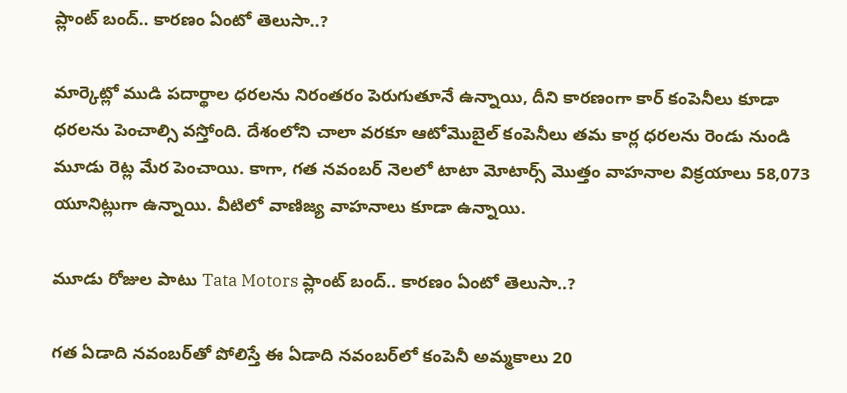ప్లాంట్ బంద్.. కారణం ఏంటో తెలుసా..?

మార్కెట్లో ముడి పదార్థాల ధరలను నిరంతరం పెరుగుతూనే ఉన్నాయి, దీని కారణంగా కార్ కంపెనీలు కూడా ధరలను పెంచాల్సి వస్తోంది. దేశంలోని చాలా వరకూ ఆటోమొబైల్ కంపెనీలు తమ కార్ల ధరలను రెండు నుండి మూడు రెట్ల మేర పెంచాయి. కాగా, గత నవంబర్‌ నెలలో టాటా మోటార్స్ మొత్తం వాహనాల విక్రయాలు 58,073 యూనిట్లుగా ఉన్నాయి. వీటిలో వాణిజ్య వాహనాలు కూడా ఉన్నాయి.

మూడు రోజుల పాటు Tata Motors ప్లాంట్ బంద్.. కారణం ఏంటో తెలుసా..?

గత ఏడాది నవంబర్‌తో పోలిస్తే ఈ ఏడాది నవంబర్‌లో కంపెనీ అమ్మకాలు 20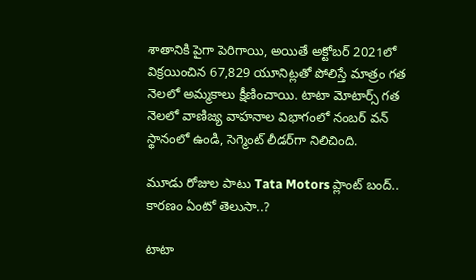శాతానికి పైగా పెరిగాయి, అయితే అక్టోబర్ 2021లో విక్రయించిన 67,829 యూనిట్లతో పోలిస్తే మాత్రం గత నెలలో అమ్మకాలు క్షీణించాయి. టాటా మోటార్స్ గత నెలలో వాణిజ్య వాహనాల విభాగంలో నంబర్ వన్ స్థానంలో ఉండి, సెగ్మెంట్ లీడర్‌గా నిలిచింది.

మూడు రోజుల పాటు Tata Motors ప్లాంట్ బంద్.. కారణం ఏంటో తెలుసా..?

టాటా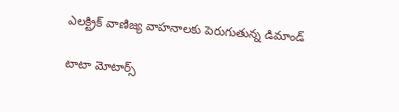ఎలక్ట్రిక్ వాణిజ్య వాహనాలకు పెరుగుతున్న డిమాండ్

టాటా మోటార్స్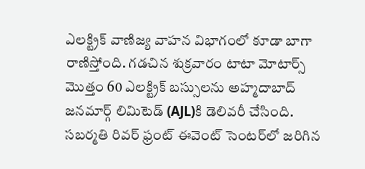ఎలక్ట్రిక్ వాణిజ్య వాహన విభాగంలో కూడా బాగా రాణిస్తోంది. గడచిన శుక్రవారం టాటా మోటార్స్ మొత్తం 60 ఎలక్ట్రిక్ బస్సులను అహ్మదాబాద్ జనమార్గ్ లిమిటెడ్ (AJL)కి డెలివరీ చేసింది. సబర్మతి రివర్ ఫ్రంట్ ఈవెంట్ సెంటర్‌లో జరిగిన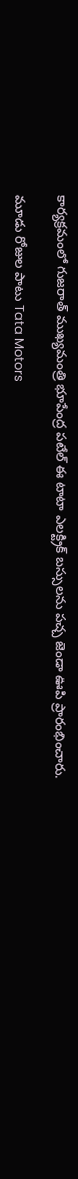కార్యక్రమంలో గుజరాత్ ముఖ్యమంత్రి భూపేంద్ర పటేల్ ఈ టాటా ఎలక్ట్రిక్ బస్సులను పచ్చ జెండా ఊపి ప్రారంభించారు.

మూడు రోజుల పాటు Tata Motors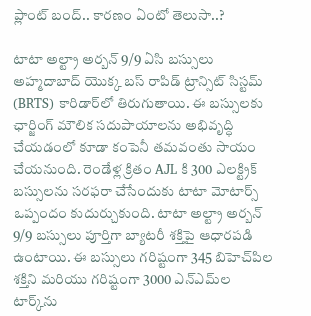ప్లాంట్ బంద్.. కారణం ఏంటో తెలుసా..?

టాటా అల్ట్రా అర్బన్ 9/9 ఏసి బస్సులు అహ్మదాబాద్ యొక్క బస్ రాపిడ్ ట్రాన్సిట్ సిస్టమ్ (BRTS) కారిడార్‌లో తిరుగుతాయి. ఈ బస్సులకు ఛార్జింగ్ మౌలిక సదుపాయాలను అభివృద్ధి చేయడంలో కూడా కంపెనీ తమవంతు సాయం చేయనుంది. రెండేళ్ల క్రితం AJL కి 300 ఎలక్ట్రిక్ బస్సులను సరఫరా చేసేందుకు టాటా మోటార్స్ ఒప్పందం కుదుర్చుకుంది. టాటా అల్ట్రా అర్బన్ 9/9 బస్సులు పూర్తిగా బ్యాటరీ శక్తిపై ఆధారపడి ఉంటాయి. ఈ బస్సులు గరిష్టంగా 345 బిహెచ్‌పిల శక్తిని మరియు గరిష్టంగా 3000 ఎన్ఎమ్‌ల టార్క్‌ను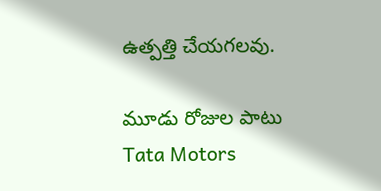ఉత్పత్తి చేయగలవు.

మూడు రోజుల పాటు Tata Motors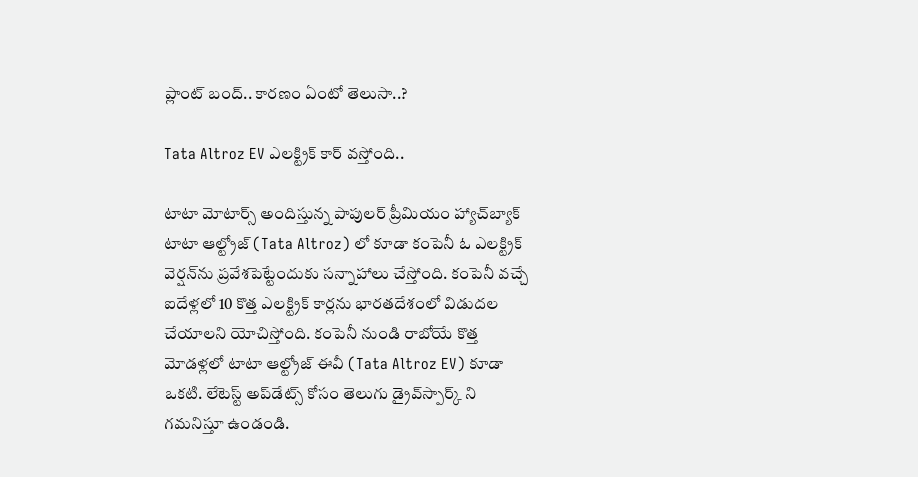ప్లాంట్ బంద్.. కారణం ఏంటో తెలుసా..?

Tata Altroz EV ఎలక్ట్రిక్ కార్ వస్తోంది..

టాటా మోటార్స్ అందిస్తున్న పాపులర్ ప్రీమియం హ్యాచ్‌బ్యాక్ టాటా ఆల్ట్రోజ్ (Tata Altroz) లో కూడా కంపెనీ ఓ ఎలక్ట్రిక్ వెర్షన్‌ను ప్రవేశపెట్టేందుకు సన్నాహాలు చేస్తోంది. కంపెనీ వచ్చే ఐదేళ్లలో 10 కొత్త ఎలక్ట్రిక్ కార్లను భారతదేశంలో విడుదల చేయాలని యోచిస్తోంది. కంపెనీ నుండి రాబోయే కొత్త మోడళ్లలో టాటా ఆల్ట్రోజ్ ఈవీ (Tata Altroz EV) కూడా ఒకటి. లేటెస్ట్ అప్‌డేట్స్ కోసం తెలుగు డ్రైవ్‌స్పార్క్ ని గమనిస్తూ ఉండండి.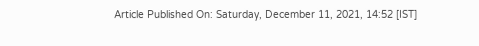Article Published On: Saturday, December 11, 2021, 14:52 [IST]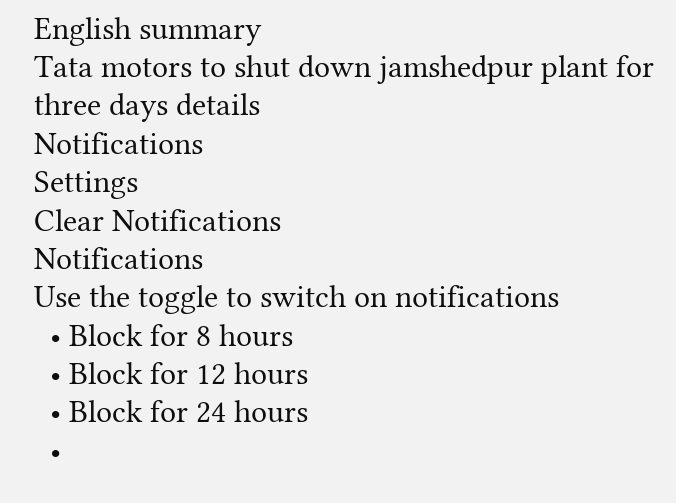English summary
Tata motors to shut down jamshedpur plant for three days details
Notifications
Settings
Clear Notifications
Notifications
Use the toggle to switch on notifications
  • Block for 8 hours
  • Block for 12 hours
  • Block for 24 hours
  •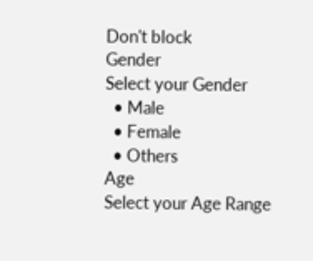Don't block
Gender
Select your Gender
  • Male
  • Female
  • Others
Age
Select your Age Range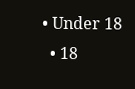• Under 18
  • 18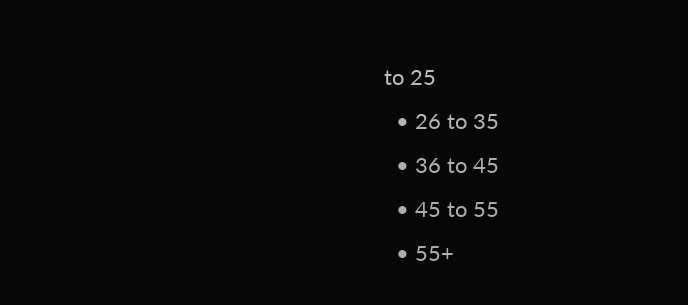to 25
  • 26 to 35
  • 36 to 45
  • 45 to 55
  • 55+